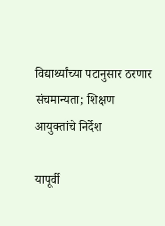विद्यार्थ्यांच्या पटानुसार ठरणार संचमान्यता; शिक्षण आयुक्तांचे निर्देश

यापूर्वी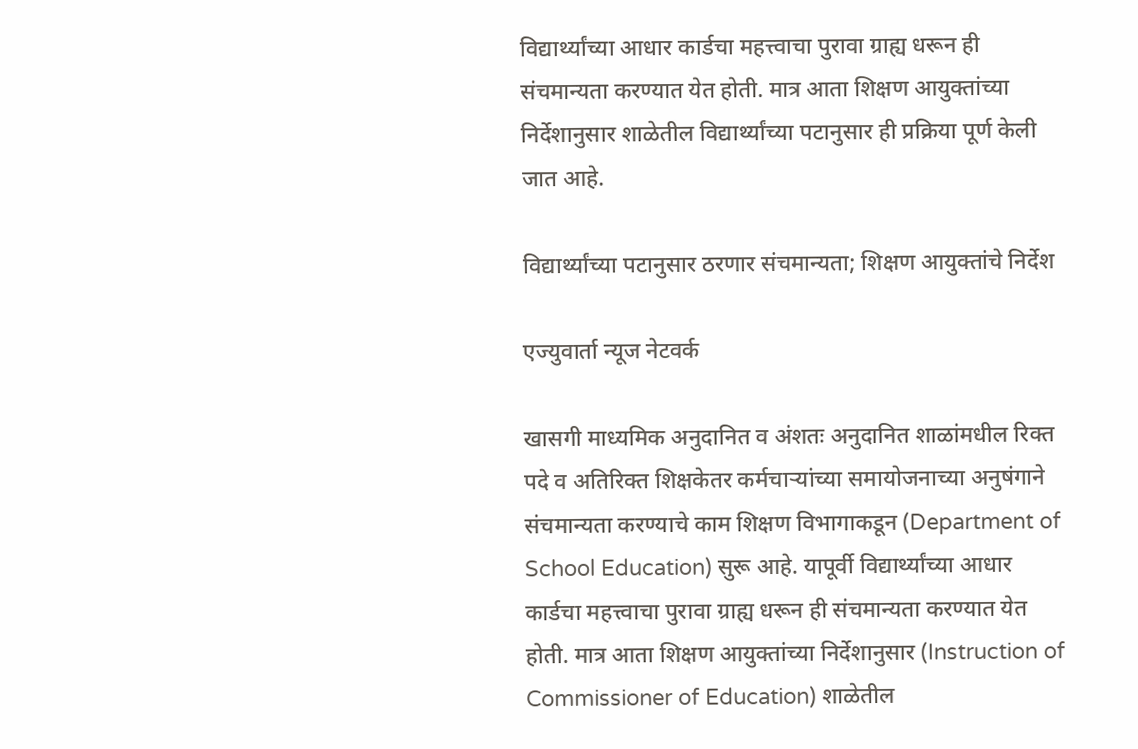विद्यार्थ्यांच्या आधार कार्डचा महत्त्वाचा पुरावा ग्राह्य धरून ही संचमान्यता करण्यात येत होती. मात्र आता शिक्षण आयुक्तांच्या निर्देशानुसार शाळेतील विद्यार्थ्यांच्या पटानुसार ही प्रक्रिया पूर्ण केली जात आहे.

विद्यार्थ्यांच्या पटानुसार ठरणार संचमान्यता; शिक्षण आयुक्तांचे निर्देश

एज्युवार्ता न्यूज नेटवर्क

खासगी माध्यमिक अनुदानित व अंशतः अनुदानित शाळांमधील रिक्त पदे व अतिरिक्त शिक्षकेतर कर्मचाऱ्यांच्या समायोजनाच्या अनुषंगाने संचमान्यता करण्याचे काम शिक्षण विभागाकडून (Department of School Education) सुरू आहे. यापूर्वी विद्यार्थ्यांच्या आधार कार्डचा महत्त्वाचा पुरावा ग्राह्य धरून ही संचमान्यता करण्यात येत होती. मात्र आता शिक्षण आयुक्तांच्या निर्देशानुसार (Instruction of Commissioner of Education) शाळेतील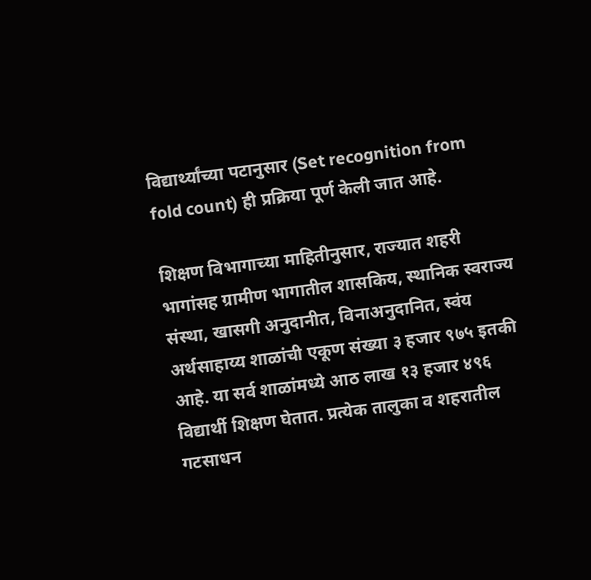विद्यार्थ्यांच्या पटानुसार (Set recognition from fold count) ही प्रक्रिया पूर्ण केली जात आहे.

शिक्षण विभागाच्या माहितीनुसार, राज्यात शहरी भागांसह ग्रामीण भागातील शासकिय, स्थानिक स्वराज्य संस्था, खासगी अनुदानीत, विनाअनुदानित, स्वंय अर्थसाहाय्य शाळांची एकूण संख्या ३ हजार ९७५ इतकी आहे. या सर्व शाळांमध्ये आठ लाख १३ हजार ४९६ विद्यार्थी शिक्षण घेतात. प्रत्येक तालुका व शहरातील गटसाधन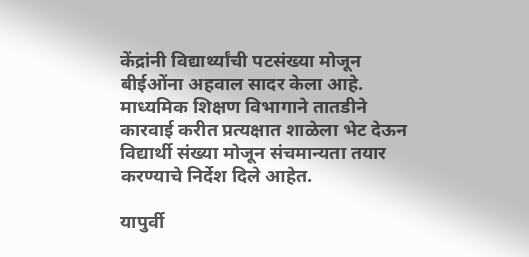केंद्रांनी विद्यार्थ्यांची पटसंख्या मोजून बीईओंना अहवाल सादर केला आहे. माध्यमिक शिक्षण विभागाने तातडीने कारवाई करीत प्रत्यक्षात शाळेला भेट देऊन विद्यार्थी संख्या मोजून संचमान्यता तयार करण्याचे निर्देश दिले आहेत.

यापुर्वी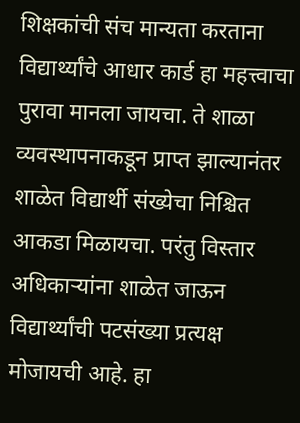शिक्षकांची संच मान्यता करताना विद्यार्थ्यांचे आधार कार्ड हा महत्त्वाचा पुरावा मानला जायचा. ते शाळा व्यवस्थापनाकडून प्राप्त झाल्यानंतर शाळेत विद्यार्थी संख्येचा निश्चित आकडा मिळायचा. परंतु विस्तार अधिकाऱ्यांना शाळेत जाऊन विद्यार्थ्यांची पटसंख्या प्रत्यक्ष मोजायची आहे. हा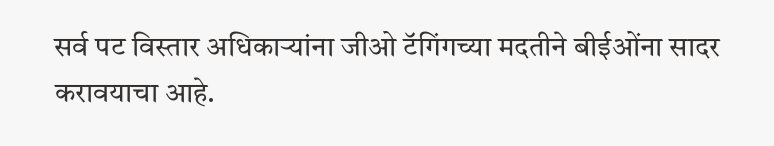सर्व पट विस्तार अधिकाऱ्यांना जीओ टॅगिंगच्या मदतीने बीईओंना सादर करावयाचा आहे.